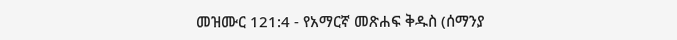መዝሙር 121:4 - የአማርኛ መጽሐፍ ቅዱስ (ሰማንያ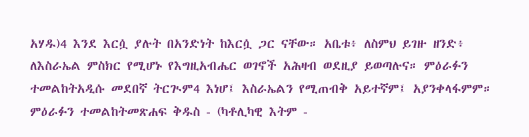አሃዱ)4 እንደ እርሷ ያሉት በአንድነት ከእርሷ ጋር ናቸው። አቤቱ፥ ለስምህ ይገዙ ዘንድ፥ ለእስራኤል ምስክር የሚሆኑ የእግዚአብሔር ወገኖች አሕዛብ ወደዚያ ይወጣሉና። ምዕራፉን ተመልከትአዲሱ መደበኛ ትርጒም4 እነሆ፤ እስራኤልን የሚጠብቅ አይተኛም፤ አያንቀላፋምም። ምዕራፉን ተመልከትመጽሐፍ ቅዱስ - (ካቶሊካዊ እትም -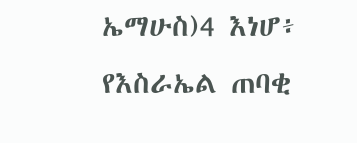ኤማሁስ)4 እነሆ፥ የእስራኤል ጠባቂ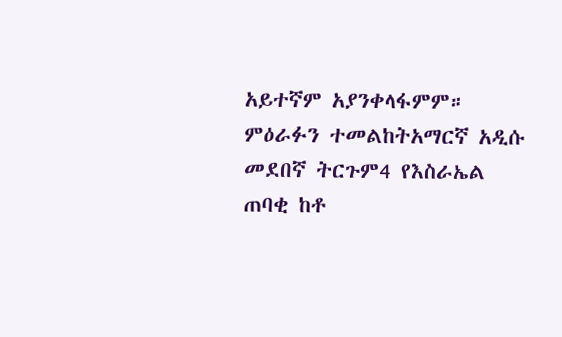አይተኛም አያንቀላፋምም። ምዕራፉን ተመልከትአማርኛ አዲሱ መደበኛ ትርጉም4 የእስራኤል ጠባቂ ከቶ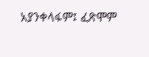አያንቀላፋም፤ ፈጽሞም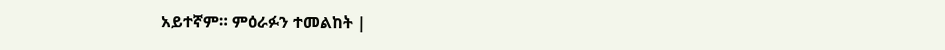አይተኛም። ምዕራፉን ተመልከት |